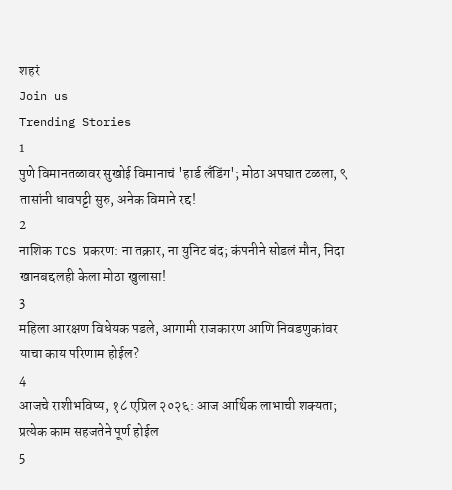शहरं
Join us
Trending Stories
1
पुणे विमानतळावर सुखोई विमानाचं 'हार्ड लँडिंग'; मोठा अपघात टळला, ९ तासांनी धावपट्टी सुरु, अनेक विमाने रद्द!
2
नाशिक TCS प्रकरण: ना तक्रार, ना युनिट बंद; कंपनीने सोडलं मौन, निदा खानबद्दलही केला मोठा खुलासा!
3
महिला आरक्षण विधेयक पडले, आगामी राजकारण आणि निवडणुकांवर याचा काय परिणाम होईल?
4
आजचे राशीभविष्य, १८ एप्रिल २०२६: आज आर्थिक लाभाची शक्यता; प्रत्येक काम सहजतेने पूर्ण होईल
5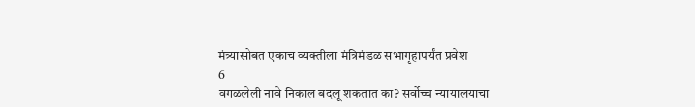मंत्र्यासोबत एकाच व्यक्तीला मंत्रिमंडळ सभागृहापर्यंत प्रवेश
6
वगळलेली नावे निकाल बदलू शकतात का? सर्वोच्च न्यायालयाचा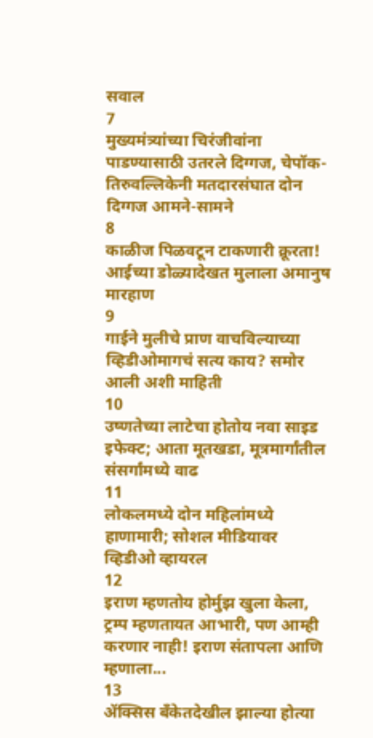सवाल
7
मुख्यमंत्र्यांच्या चिरंजीवांना पाडण्यासाठी उतरले दिग्गज, चेपॉक-तिरुवल्लिकेनी मतदारसंघात दोन दिग्गज आमने-सामने
8
काळीज पिळवटून टाकणारी क्रूरता! आईच्या डोळ्यादेखत मुलाला अमानुष मारहाण
9
गाईने मुलीचे प्राण वाचविल्याच्या व्हिडीओमागचं सत्य काय? समोर आली अशी माहिती
10
उष्णतेच्या लाटेचा होतोय नवा साइड इफेक्ट; आता मूतखडा, मूत्रमार्गांतील संसर्गांमध्ये वाढ
11
लोकलमध्ये दोन महिलांमध्ये हाणामारी; सोशल मीडियावर व्हिडीओ व्हायरल
12
इराण म्हणतोय होर्मुझ खुला केला, ट्रम्प म्हणतायत आभारी, पण आम्ही करणार नाही! इराण संतापला आणि म्हणाला...
13
ॲक्सिस बँकेतदेखील झाल्या होत्या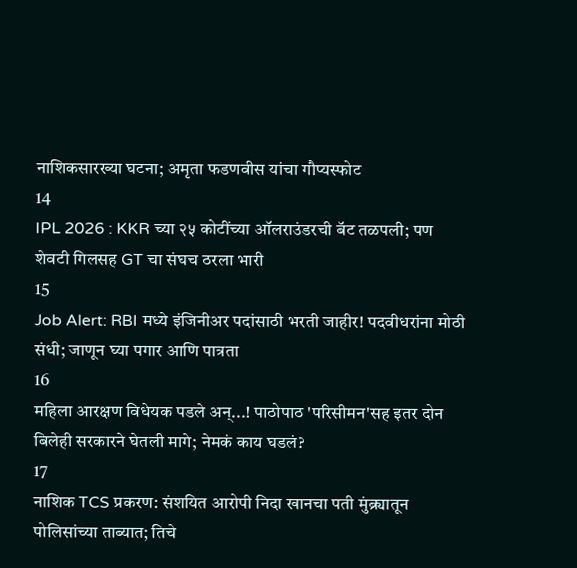नाशिकसारख्या घटना; अमृता फडणवीस यांचा गौप्यस्फोट
14
IPL 2026 : KKR च्या २५ कोटींच्या ऑलराउंडरची बॅट तळपली; पण शेवटी गिलसह GT चा संघच ठरला भारी
15
Job Alert: RBI मध्ये इंजिनीअर पदांसाठी भरती जाहीर! पदवीधरांना मोठी संधी; जाणून घ्या पगार आणि पात्रता
16
महिला आरक्षण विधेयक पडले अन्...! पाठोपाठ 'परिसीमन'सह इतर दोन बिलेही सरकारने घेतली मागे; नेमकं काय घडलं?
17
नाशिक TCS प्रकरण: संशयित आरोपी निदा खानचा पती मुंब्र्यातून पोलिसांच्या ताब्यात; तिचे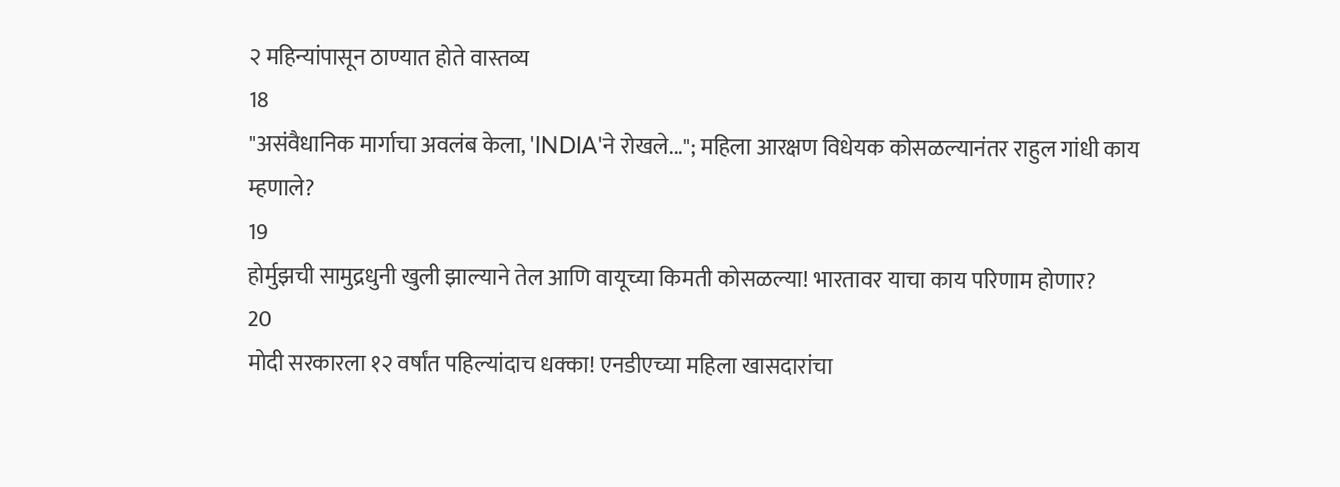२ महिन्यांपासून ठाण्यात होते वास्तव्य
18
"असंवैधानिक मार्गाचा अवलंब केला, 'INDIA'ने रोखले..."; महिला आरक्षण विधेयक कोसळल्यानंतर राहुल गांधी काय म्हणाले?
19
होर्मुझची सामुद्रधुनी खुली झाल्याने तेल आणि वायूच्या किमती कोसळल्या! भारतावर याचा काय परिणाम होणार?
20
मोदी सरकारला १२ वर्षांत पहिल्यांदाच धक्का! एनडीएच्या महिला खासदारांचा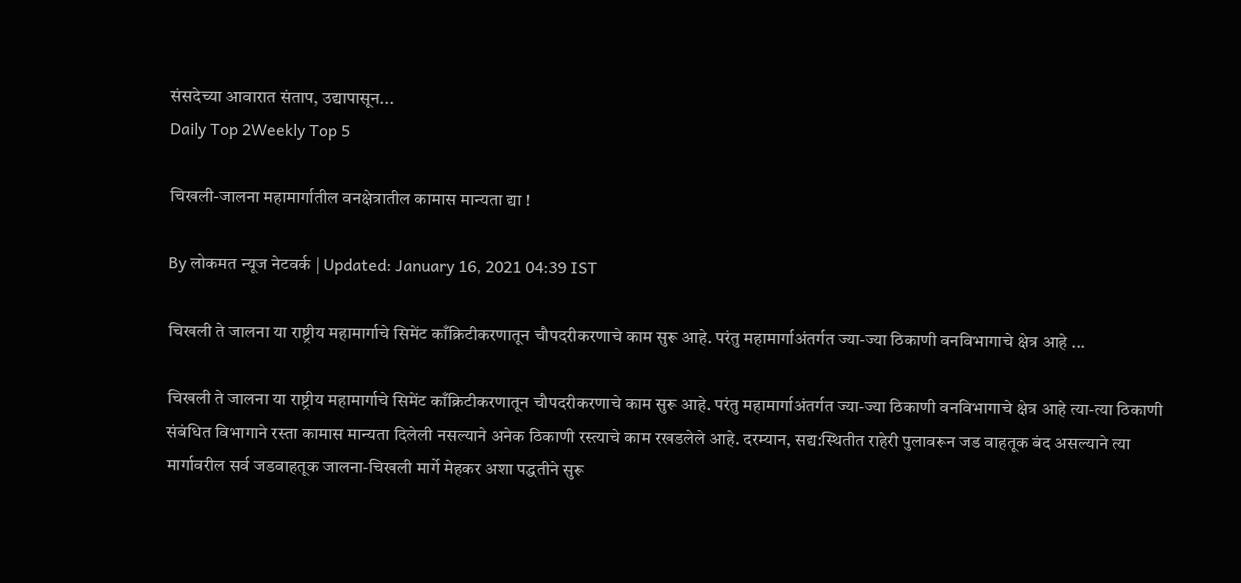संसदेच्या आवारात संताप, उद्यापासून...
Daily Top 2Weekly Top 5

चिखली-जालना महामार्गातील वनक्षेत्रातील कामास मान्यता द्या !

By लोकमत न्यूज नेटवर्क | Updated: January 16, 2021 04:39 IST

चिखली ते जालना या राष्ट्रीय महामार्गाचे सिमेंट काँक्रिटीकरणातून चौपदरीकरणाचे काम सुरू आहे. परंतु महामार्गाअंतर्गत ज्या-ज्या ठिकाणी वनविभागाचे क्षेत्र आहे ...

चिखली ते जालना या राष्ट्रीय महामार्गाचे सिमेंट काँक्रिटीकरणातून चौपदरीकरणाचे काम सुरू आहे. परंतु महामार्गाअंतर्गत ज्या-ज्या ठिकाणी वनविभागाचे क्षेत्र आहे त्या-त्या ठिकाणी संबंधित विभागाने रस्ता कामास मान्यता दिलेली नसल्याने अनेक ठिकाणी रस्त्याचे काम रखडलेले आहे. दरम्यान, सद्य:स्थितीत राहेरी पुलावरून जड वाहतूक बंद असल्याने त्या मार्गावरील सर्व जडवाहतूक जालना-चिखली मार्गे मेहकर अशा पद्धतीने सुरू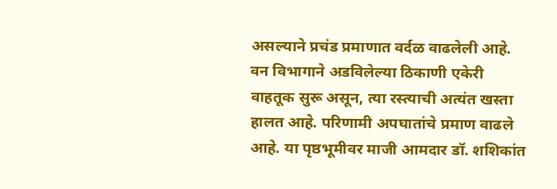असल्याने प्रचंड प्रमाणात वर्दळ वाढलेली आहे. वन विभागाने अडविलेल्या ठिकाणी एकेरी वाहतूक सुरू असून, त्या रस्त्याची अत्यंत खस्ता हालत आहे. परिणामी अपघातांचे प्रमाण वाढले आहे. या पृष्ठभूमीवर माजी आमदार डॉ. शशिकांत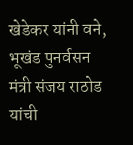खेडेकर यांनी वने, भूखंड पुनर्वसन मंत्री संजय राठोड यांची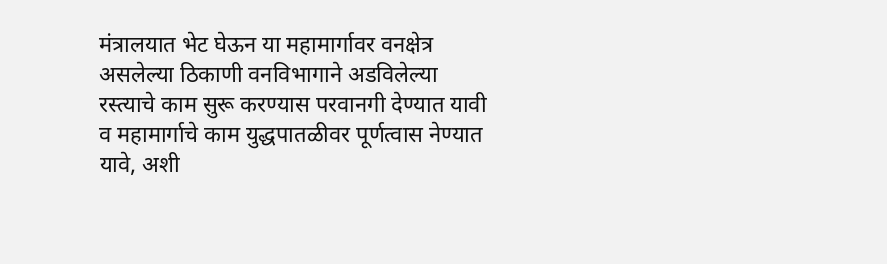मंत्रालयात भेट घेऊन या महामार्गावर वनक्षेत्र असलेल्या ठिकाणी वनविभागाने अडविलेल्या रस्त्याचे काम सुरू करण्यास परवानगी देण्यात यावी व महामार्गाचे काम युद्धपातळीवर पूर्णत्वास नेण्यात यावे, अशी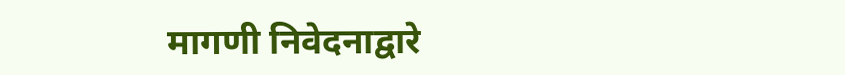मागणी निवेदनाद्वारे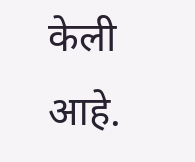केली आहे.